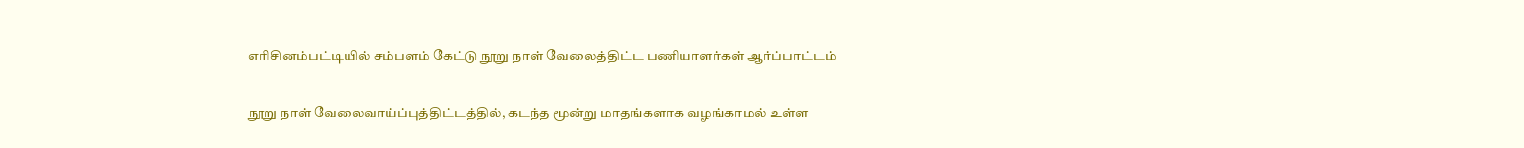எரிசினம்பட்டியில் சம்பளம் கேட்டு நூறு நாள் வேலைத்திட்ட பணியாளர்கள் ஆர்ப்பாட்டம்

நூறு நாள் வேலைவாய்ப்புத்திட்டத்தில், கடந்த மூன்று மாதங்களாக வழங்காமல் உள்ள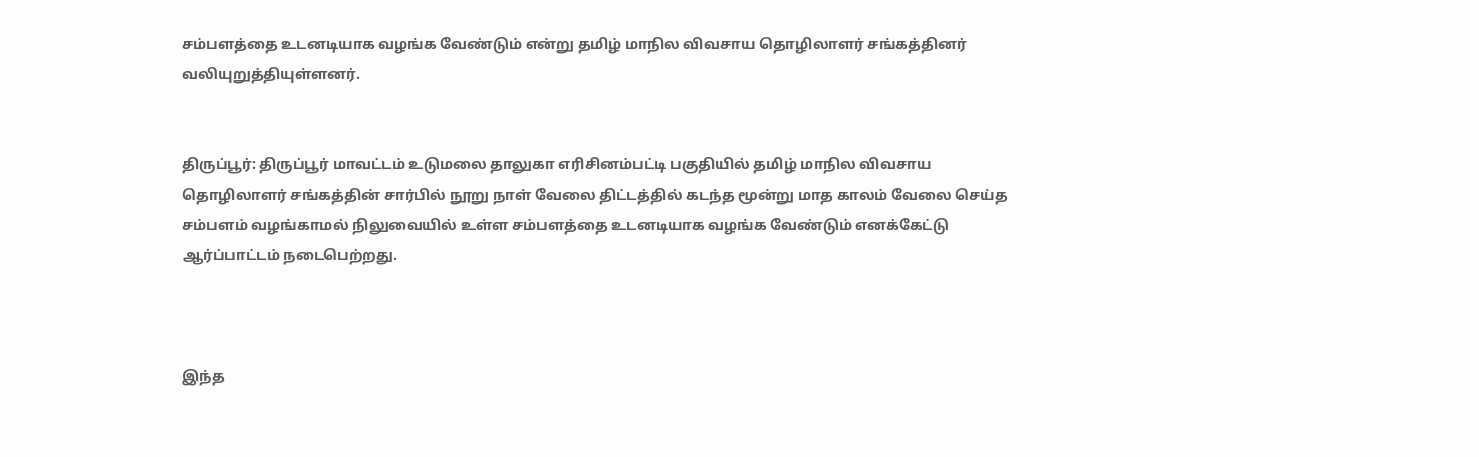சம்பளத்தை உடனடியாக வழங்க வேண்டும் என்று தமிழ் மாநில விவசாய தொழிலாளர் சங்கத்தினர் வலியுறுத்தியுள்ளனர்.


திருப்பூர்: திருப்பூர் மாவட்டம் உடுமலை தாலுகா எரிசினம்பட்டி பகுதியில் தமிழ் மாநில விவசாய தொழிலாளர் சங்கத்தின் சார்பில் நூறு நாள் வேலை திட்டத்தில் கடந்த மூன்று மாத காலம் வேலை செய்த சம்பளம் வழங்காமல் நிலுவையில் உள்ள சம்பளத்தை உடனடியாக வழங்க வேண்டும் எனக்கேட்டு ஆர்ப்பாட்டம் நடைபெற்றது.



இந்த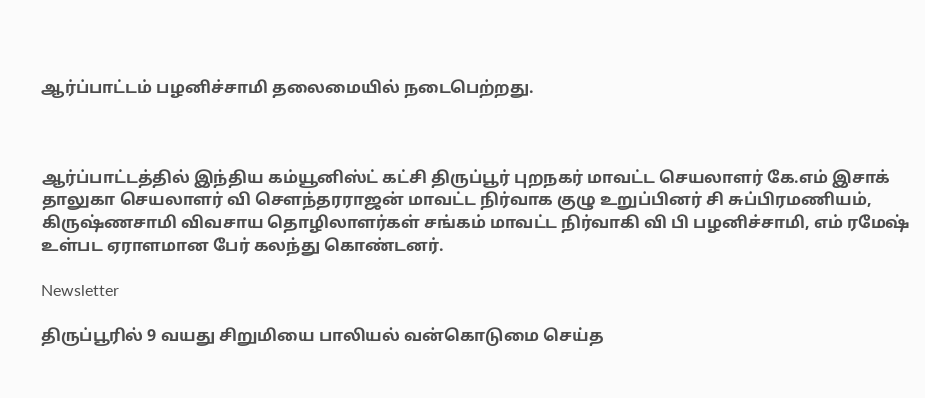ஆர்ப்பாட்டம் பழனிச்சாமி தலைமையில் நடைபெற்றது.



ஆர்ப்பாட்டத்தில் இந்திய கம்யூனிஸ்ட் கட்சி திருப்பூர் புறநகர் மாவட்ட செயலாளர் கே.எம் இசாக் தாலுகா செயலாளர் வி செளந்தரராஜன் மாவட்ட நிர்வாக குழு உறுப்பினர் சி சுப்பிரமணியம், கிருஷ்ணசாமி விவசாய தொழிலாளர்கள் சங்கம் மாவட்ட நிர்வாகி வி பி பழனிச்சாமி, எம் ரமேஷ் உள்பட ஏராளமான பேர் கலந்து கொண்டனர்.

Newsletter

திருப்பூரில் 9 வயது சிறுமியை பாலியல் வன்கொடுமை செய்த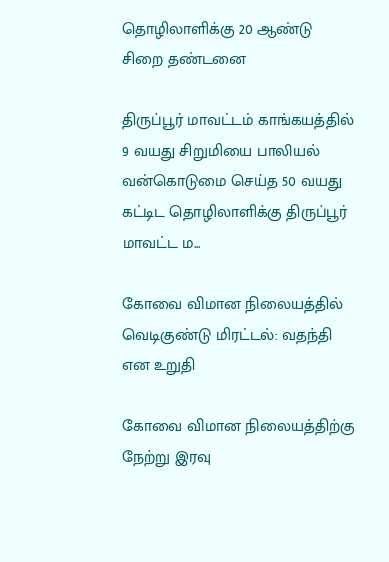தொழிலாளிக்கு 20 ஆண்டு சிறை தண்டனை

திருப்பூர் மாவட்டம் காங்கயத்தில் 9 வயது சிறுமியை பாலியல் வன்கொடுமை செய்த 50 வயது கட்டிட தொழிலாளிக்கு திருப்பூர் மாவட்ட ம...

கோவை விமான நிலையத்தில் வெடிகுண்டு மிரட்டல்: வதந்தி என உறுதி

கோவை விமான நிலையத்திற்கு நேற்று இரவு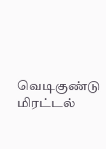வெடிகுண்டு மிரட்டல்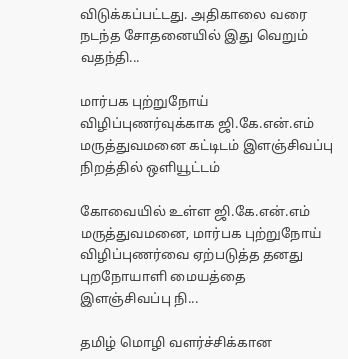விடுக்கப்பட்டது. அதிகாலை வரை நடந்த சோதனையில் இது வெறும் வதந்தி...

மார்பக புற்றுநோய் விழிப்புணர்வுக்காக ஜி.கே.என்.எம் மருத்துவமனை கட்டிடம் இளஞ்சிவப்பு நிறத்தில் ஒளியூட்டம்

கோவையில் உள்ள ஜி.கே.என்.எம் மருத்துவமனை, மார்பக புற்றுநோய் விழிப்புணர்வை ஏற்படுத்த தனது புறநோயாளி மையத்தை இளஞ்சிவப்பு நி...

தமிழ் மொழி வளர்ச்சிக்கான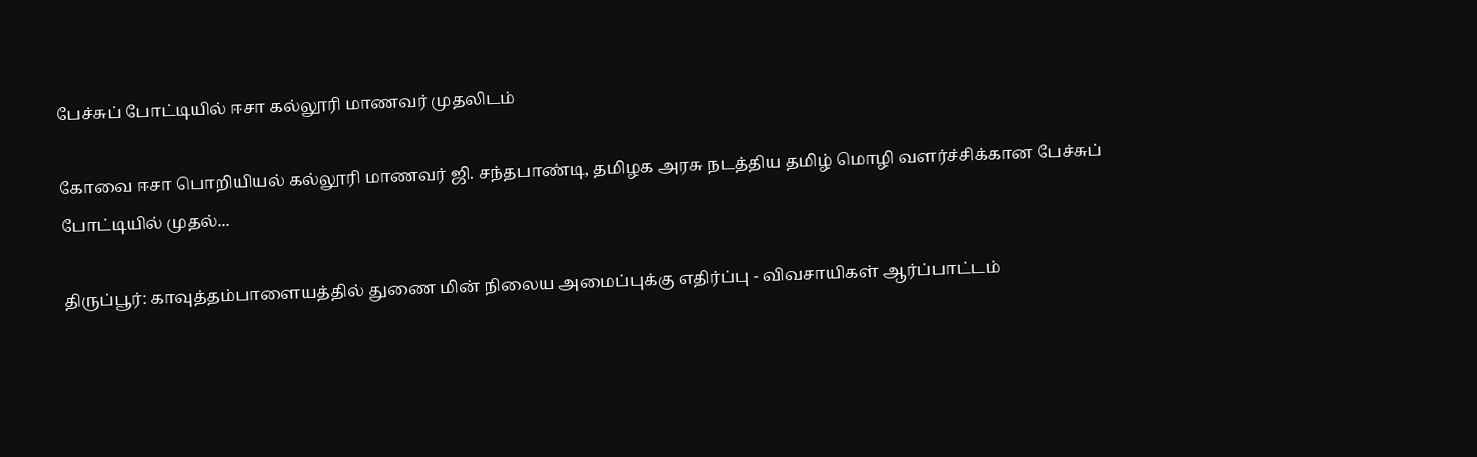பேச்சுப் போட்டியில் ஈசா கல்லூரி மாணவர் முதலிடம்

கோவை ஈசா பொறியியல் கல்லூரி மாணவர் ஜி. சந்தபாண்டி, தமிழக அரசு நடத்திய தமிழ் மொழி வளர்ச்சிக்கான பேச்சுப் போட்டியில் முதல்...

திருப்பூர்: காவுத்தம்பாளையத்தில் துணை மின் நிலைய அமைப்புக்கு எதிர்ப்பு - விவசாயிகள் ஆர்ப்பாட்டம்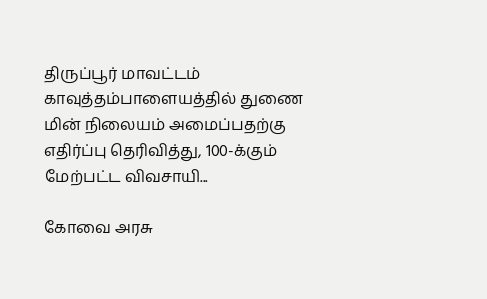திருப்பூர் மாவட்டம் காவுத்தம்பாளையத்தில் துணை மின் நிலையம் அமைப்பதற்கு எதிர்ப்பு தெரிவித்து, 100-க்கும் மேற்பட்ட விவசாயி...

கோவை அரசு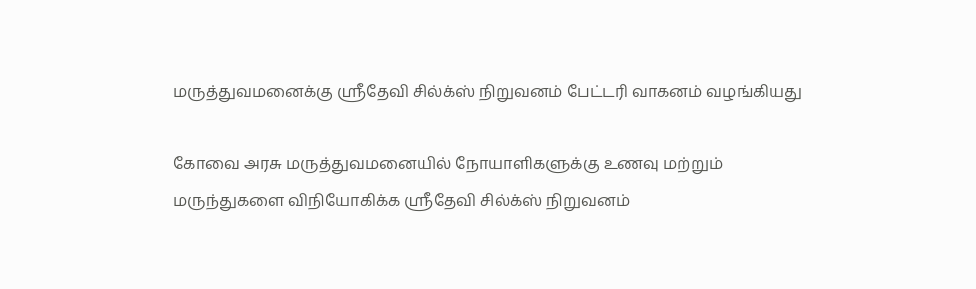மருத்துவமனைக்கு ஸ்ரீதேவி சில்க்ஸ் நிறுவனம் பேட்டரி வாகனம் வழங்கியது

கோவை அரசு மருத்துவமனையில் நோயாளிகளுக்கு உணவு மற்றும் மருந்துகளை விநியோகிக்க ஸ்ரீதேவி சில்க்ஸ் நிறுவனம்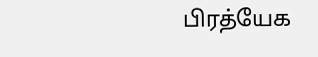பிரத்யேக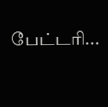பேட்டரி...